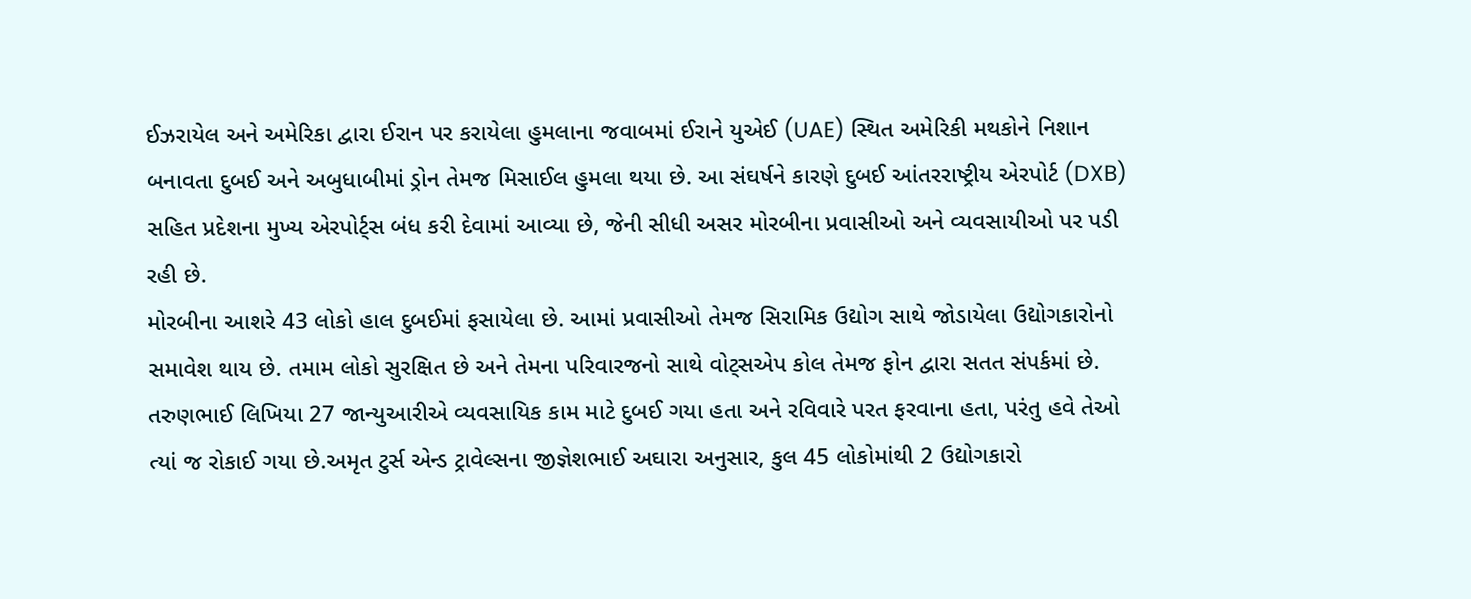ઈઝરાયેલ અને અમેરિકા દ્વારા ઈરાન પર કરાયેલા હુમલાના જવાબમાં ઈરાને યુએઈ (UAE) સ્થિત અમેરિકી મથકોને નિશાન બનાવતા દુબઈ અને અબુધાબીમાં ડ્રોન તેમજ મિસાઈલ હુમલા થયા છે. આ સંઘર્ષને કારણે દુબઈ આંતરરાષ્ટ્રીય એરપોર્ટ (DXB) સહિત પ્રદેશના મુખ્ય એરપોર્ટ્સ બંધ કરી દેવામાં આવ્યા છે, જેની સીધી અસર મોરબીના પ્રવાસીઓ અને વ્યવસાયીઓ પર પડી રહી છે.
મોરબીના આશરે 43 લોકો હાલ દુબઈમાં ફસાયેલા છે. આમાં પ્રવાસીઓ તેમજ સિરામિક ઉદ્યોગ સાથે જોડાયેલા ઉદ્યોગકારોનો સમાવેશ થાય છે. તમામ લોકો સુરક્ષિત છે અને તેમના પરિવારજનો સાથે વોટ્સએપ કોલ તેમજ ફોન દ્વારા સતત સંપર્કમાં છે.
તરુણભાઈ લિખિયા 27 જાન્યુઆરીએ વ્યવસાયિક કામ માટે દુબઈ ગયા હતા અને રવિવારે પરત ફરવાના હતા, પરંતુ હવે તેઓ ત્યાં જ રોકાઈ ગયા છે.અમૃત ટુર્સ એન્ડ ટ્રાવેલ્સના જીજ્ઞેશભાઈ અઘારા અનુસાર, કુલ 45 લોકોમાંથી 2 ઉદ્યોગકારો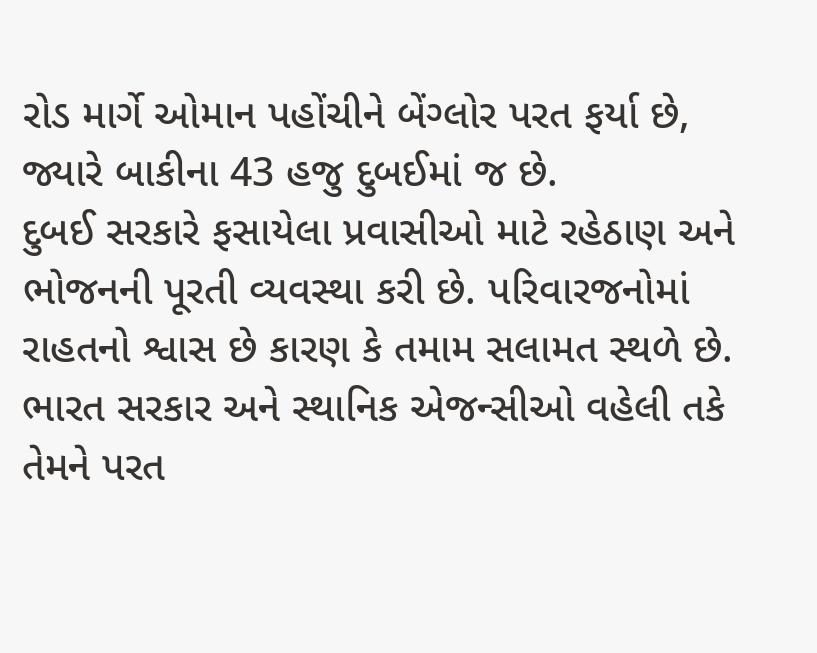રોડ માર્ગે ઓમાન પહોંચીને બેંગ્લોર પરત ફર્યા છે, જ્યારે બાકીના 43 હજુ દુબઈમાં જ છે.
દુબઈ સરકારે ફસાયેલા પ્રવાસીઓ માટે રહેઠાણ અને ભોજનની પૂરતી વ્યવસ્થા કરી છે. પરિવારજનોમાં રાહતનો શ્વાસ છે કારણ કે તમામ સલામત સ્થળે છે. ભારત સરકાર અને સ્થાનિક એજન્સીઓ વહેલી તકે તેમને પરત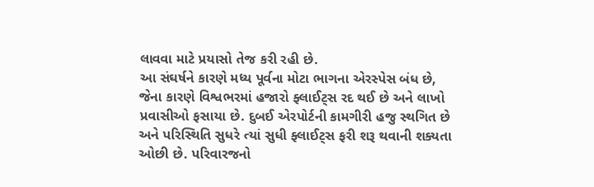લાવવા માટે પ્રયાસો તેજ કરી રહી છે.
આ સંઘર્ષને કારણે મધ્ય પૂર્વના મોટા ભાગના એરસ્પેસ બંધ છે, જેના કારણે વિશ્વભરમાં હજારો ફ્લાઈટ્સ રદ થઈ છે અને લાખો પ્રવાસીઓ ફસાયા છે. દુબઈ એરપોર્ટની કામગીરી હજુ સ્થગિત છે અને પરિસ્થિતિ સુધરે ત્યાં સુધી ફ્લાઈટ્સ ફરી શરૂ થવાની શક્યતા ઓછી છે. પરિવારજનો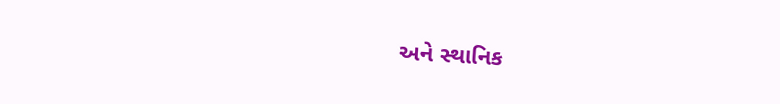અને સ્થાનિક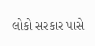લોકો સરકાર પાસે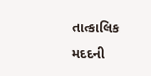તાત્કાલિક મદદની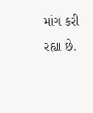માંગ કરી રહ્યા છે.